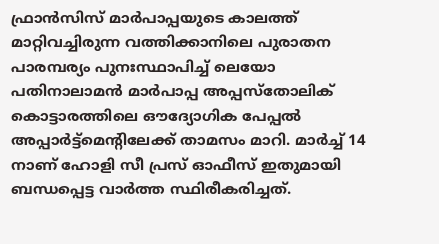ഫ്രാൻസിസ് മാർപാപ്പയുടെ കാലത്ത് മാറ്റിവച്ചിരുന്ന വത്തിക്കാനിലെ പുരാതന പാരമ്പര്യം പുനഃസ്ഥാപിച്ച് ലെയോ പതിനാലാമൻ മാർപാപ്പ അപ്പസ്തോലിക് കൊട്ടാരത്തിലെ ഔദ്യോഗിക പേപ്പൽ അപ്പാർട്ട്മെന്റിലേക്ക് താമസം മാറി. മാർച്ച് 14 നാണ് ഹോളി സീ പ്രസ് ഓഫീസ് ഇതുമായി ബന്ധപ്പെട്ട വാർത്ത സ്ഥിരീകരിച്ചത്.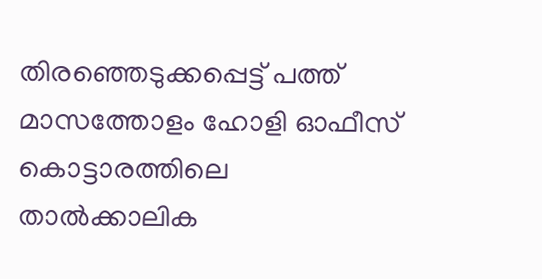തിരഞ്ഞെടുക്കപ്പെട്ട് പത്ത് മാസത്തോളം ഹോളി ഓഫീസ് കൊട്ടാരത്തിലെ താൽക്കാലിക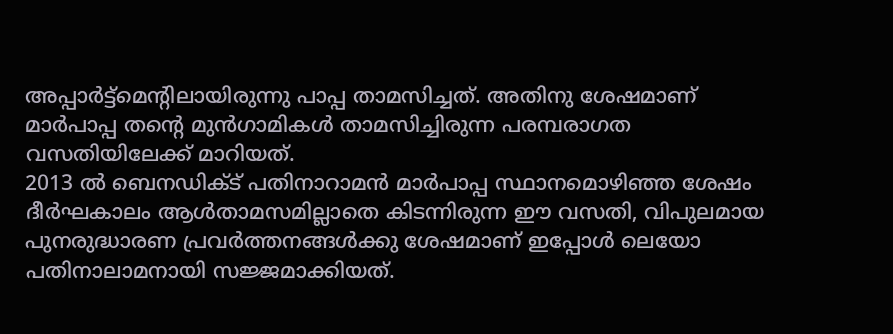അപ്പാർട്ട്മെന്റിലായിരുന്നു പാപ്പ താമസിച്ചത്. അതിനു ശേഷമാണ് മാർപാപ്പ തന്റെ മുൻഗാമികൾ താമസിച്ചിരുന്ന പരമ്പരാഗത വസതിയിലേക്ക് മാറിയത്.
2013 ൽ ബെനഡിക്ട് പതിനാറാമൻ മാർപാപ്പ സ്ഥാനമൊഴിഞ്ഞ ശേഷം ദീർഘകാലം ആൾതാമസമില്ലാതെ കിടന്നിരുന്ന ഈ വസതി, വിപുലമായ പുനരുദ്ധാരണ പ്രവർത്തനങ്ങൾക്കു ശേഷമാണ് ഇപ്പോൾ ലെയോ പതിനാലാമനായി സജ്ജമാക്കിയത്.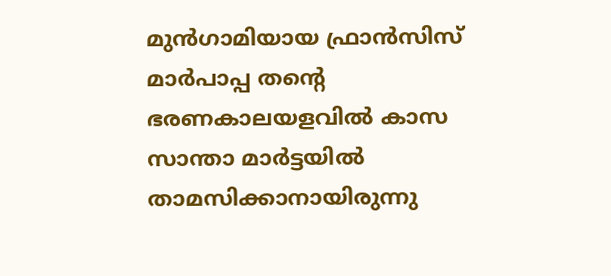മുൻഗാമിയായ ഫ്രാൻസിസ് മാർപാപ്പ തന്റെ ഭരണകാലയളവിൽ കാസ സാന്താ മാർട്ടയിൽ താമസിക്കാനായിരുന്നു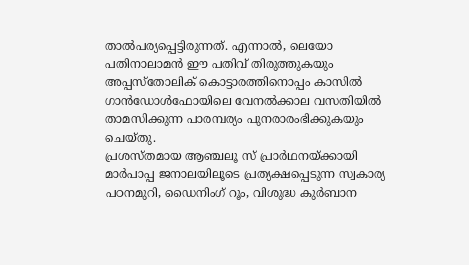താൽപര്യപ്പെട്ടിരുന്നത്. എന്നാൽ, ലെയോ പതിനാലാമൻ ഈ പതിവ് തിരുത്തുകയും അപ്പസ്തോലിക് കൊട്ടാരത്തിനൊപ്പം കാസിൽ ഗാൻഡോൾഫോയിലെ വേനൽക്കാല വസതിയിൽ താമസിക്കുന്ന പാരമ്പര്യം പുനരാരംഭിക്കുകയും ചെയ്തു.
പ്രശസ്തമായ ആഞ്ചലൂ സ് പ്രാർഥനയ്ക്കായി മാർപാപ്പ ജനാലയിലൂടെ പ്രത്യക്ഷപ്പെടുന്ന സ്വകാര്യ പഠനമുറി, ഡൈനിംഗ് റൂം, വിശുദ്ധ കുർബാന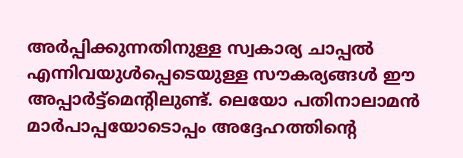അർപ്പിക്കുന്നതിനുള്ള സ്വകാര്യ ചാപ്പൽ എന്നിവയുൾപ്പെടെയുള്ള സൗകര്യങ്ങൾ ഈ അപ്പാർട്ട്മെന്റിലുണ്ട്. ലെയോ പതിനാലാമൻ മാർപാപ്പയോടൊപ്പം അദ്ദേഹത്തിന്റെ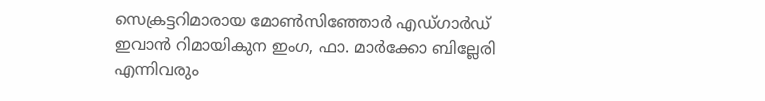സെക്രട്ടറിമാരായ മോൺസിഞ്ഞോർ എഡ്ഗാർഡ് ഇവാൻ റിമായികുന ഇംഗ, ഫാ. മാർക്കോ ബില്ലേരി എന്നിവരും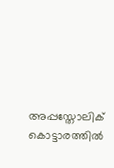അപ്പസ്തോലിക് കൊട്ടാരത്തിൽ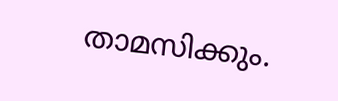താമസിക്കും.